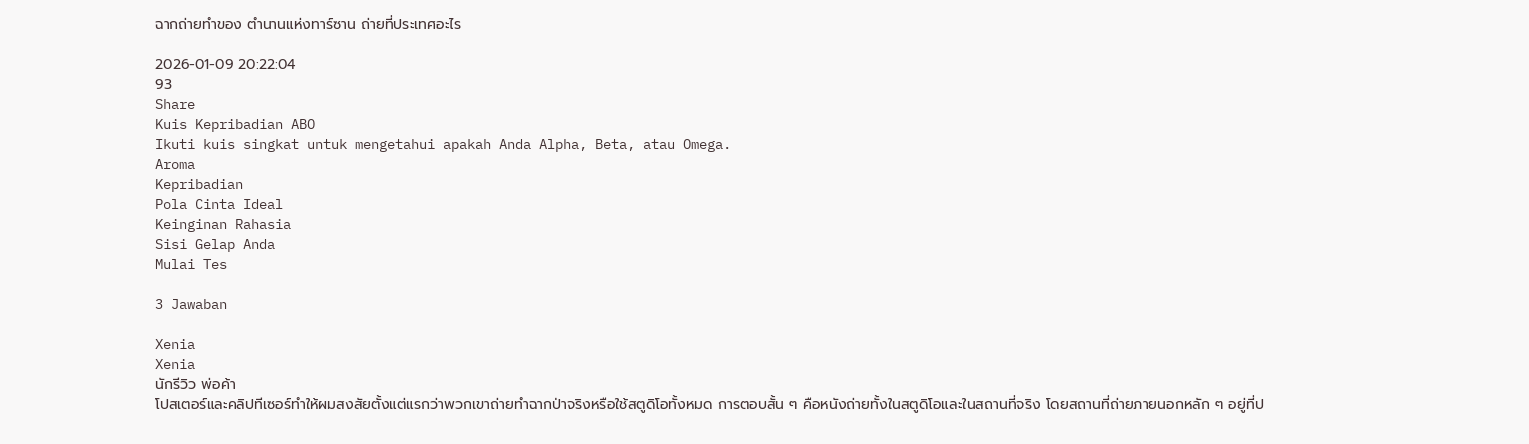ฉากถ่ายทำของ ตำนานแห่งทาร์ซาน ถ่ายที่ประเทศอะไร

2026-01-09 20:22:04
93
Share
Kuis Kepribadian ABO
Ikuti kuis singkat untuk mengetahui apakah Anda Alpha, Beta, atau Omega.
Aroma
Kepribadian
Pola Cinta Ideal
Keinginan Rahasia
Sisi Gelap Anda
Mulai Tes

3 Jawaban

Xenia
Xenia
นักรีวิว พ่อค้า
โปสเตอร์และคลิปทีเซอร์ทำให้ผมสงสัยตั้งแต่แรกว่าพวกเขาถ่ายทำฉากป่าจริงหรือใช้สตูดิโอทั้งหมด การตอบสั้น ๆ คือหนังถ่ายทั้งในสตูดิโอและในสถานที่จริง โดยสถานที่ถ่ายภายนอกหลัก ๆ อยู่ที่ป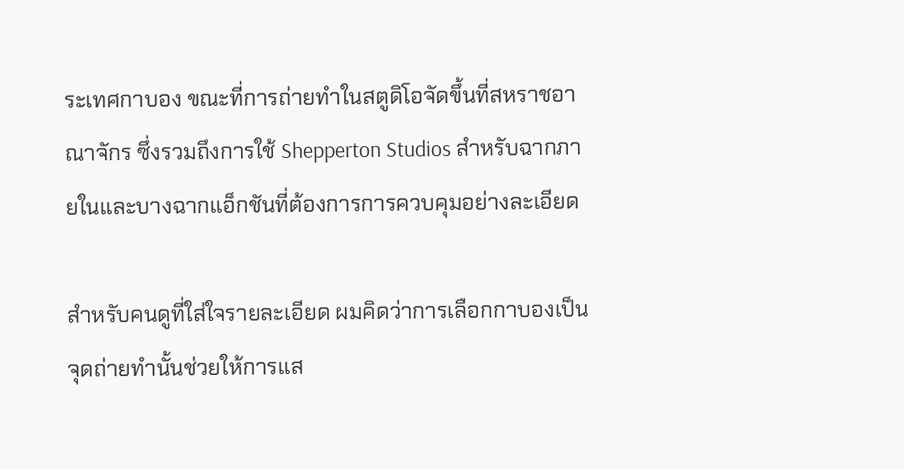ระเทศกาบอง ขณะที่การถ่ายทำในสตูดิโอจัดขึ้นที่สหราชอาณาจักร ซึ่งรวมถึงการใช้ Shepperton Studios สำหรับฉากภายในและบางฉากแอ็กชันที่ต้องการการควบคุมอย่างละเอียด

สำหรับคนดูที่ใส่ใจรายละเอียด ผมคิดว่าการเลือกกาบองเป็นจุดถ่ายทำนั้นช่วยให้การแส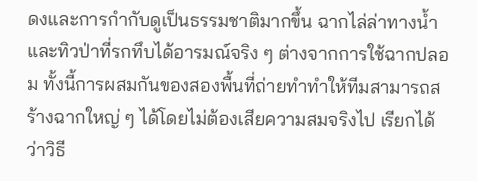ดงและการกำกับดูเป็นธรรมชาติมากขึ้น ฉากไล่ล่าทางน้ำและทิวป่าที่รกทึบได้อารมณ์จริง ๆ ต่างจากการใช้ฉากปลอม ทั้งนี้การผสมกันของสองพื้นที่ถ่ายทำทำให้ทีมสามารถสร้างฉากใหญ่ ๆ ได้โดยไม่ต้องเสียความสมจริงไป เรียกได้ว่าวิธี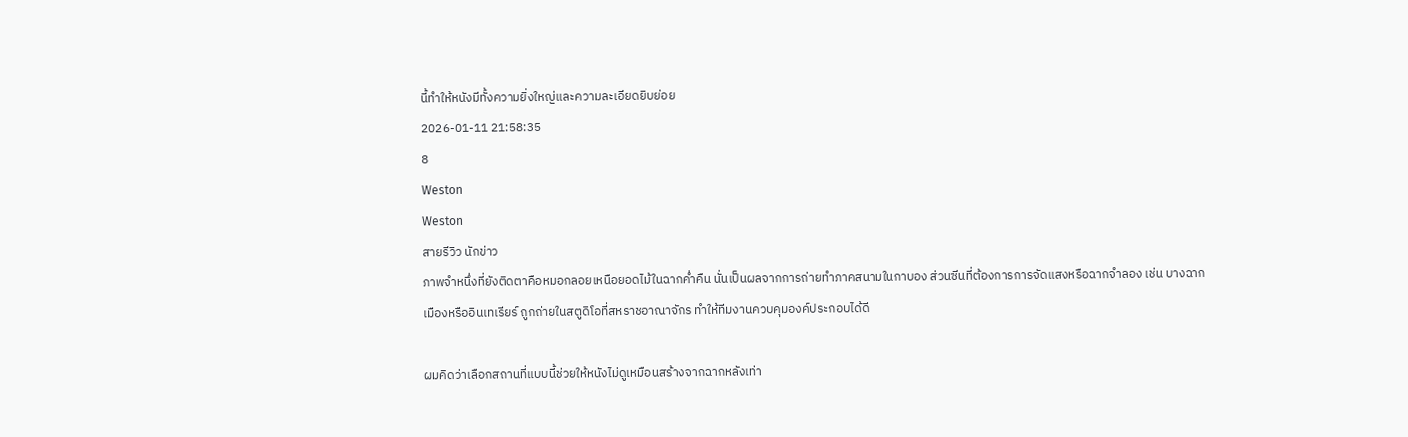นี้ทำให้หนังมีทั้งความยิ่งใหญ่และความละเอียดยิบย่อย
2026-01-11 21:58:35
8
Weston
Weston
สายรีวิว นักข่าว
ภาพจำหนึ่งที่ยังติดตาคือหมอกลอยเหนือยอดไม้ในฉากค่ำคืน นั่นเป็นผลจากการถ่ายทำภาคสนามในกาบอง ส่วนซีนที่ต้องการการจัดแสงหรือฉากจำลอง เช่น บางฉากเมืองหรืออินเทเรียร์ ถูกถ่ายในสตูดิโอที่สหราชอาณาจักร ทำให้ทีมงานควบคุมองค์ประกอบได้ดี

ผมคิดว่าเลือกสถานที่แบบนี้ช่วยให้หนังไม่ดูเหมือนสร้างจากฉากหลังเท่า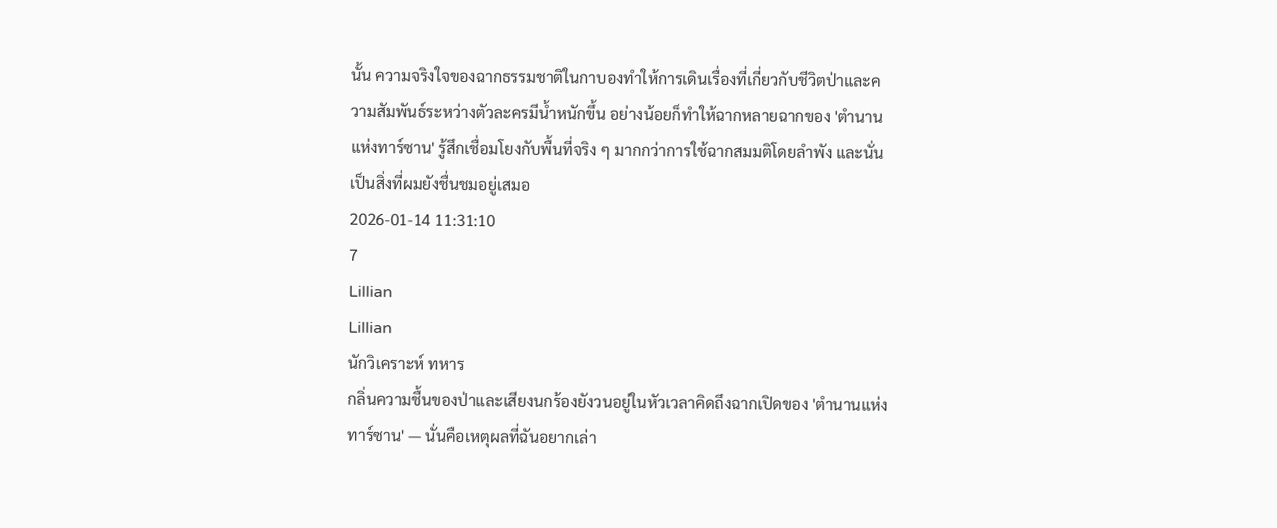นั้น ความจริงใจของฉากธรรมชาติในกาบองทำให้การเดินเรื่องที่เกี่ยวกับชีวิตป่าและความสัมพันธ์ระหว่างตัวละครมีน้ำหนักขึ้น อย่างน้อยก็ทำให้ฉากหลายฉากของ 'ตำนานแห่งทาร์ซาน' รู้สึกเชื่อมโยงกับพื้นที่จริง ๆ มากกว่าการใช้ฉากสมมติโดยลำพัง และนั่นเป็นสิ่งที่ผมยังชื่นชมอยู่เสมอ
2026-01-14 11:31:10
7
Lillian
Lillian
นักวิเคราะห์ ทหาร
กลิ่นความชื้นของป่าและเสียงนกร้องยังวนอยู่ในหัวเวลาคิดถึงฉากเปิดของ 'ตำนานแห่งทาร์ซาน' — นั่นคือเหตุผลที่ฉันอยากเล่า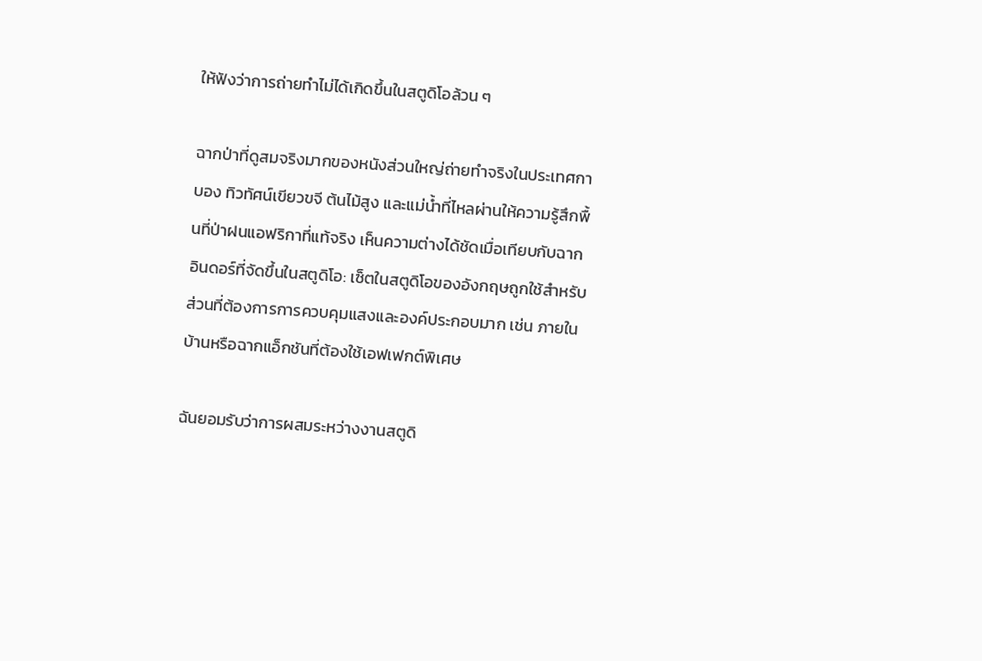ให้ฟังว่าการถ่ายทำไม่ได้เกิดขึ้นในสตูดิโอล้วน ๆ

ฉากป่าที่ดูสมจริงมากของหนังส่วนใหญ่ถ่ายทำจริงในประเทศกาบอง ทิวทัศน์เขียวขจี ต้นไม้สูง และแม่น้ำที่ไหลผ่านให้ความรู้สึกพื้นที่ป่าฝนแอฟริกาที่แท้จริง เห็นความต่างได้ชัดเมื่อเทียบกับฉากอินดอร์ที่จัดขึ้นในสตูดิโอ: เซ็ตในสตูดิโอของอังกฤษถูกใช้สำหรับส่วนที่ต้องการการควบคุมแสงและองค์ประกอบมาก เช่น ภายในบ้านหรือฉากแอ็กชันที่ต้องใช้เอฟเฟกต์พิเศษ

ฉันยอมรับว่าการผสมระหว่างงานสตูดิ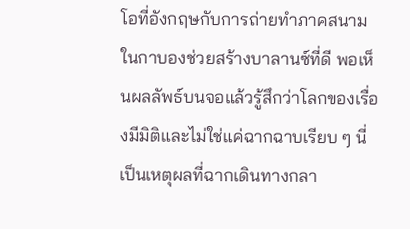โอที่อังกฤษกับการถ่ายทำภาคสนามในกาบองช่วยสร้างบาลานซ์ที่ดี พอเห็นผลลัพธ์บนจอแล้วรู้สึกว่าโลกของเรื่องมีมิติและไม่ใช่แค่ฉากฉาบเรียบ ๆ นี่เป็นเหตุผลที่ฉากเดินทางกลา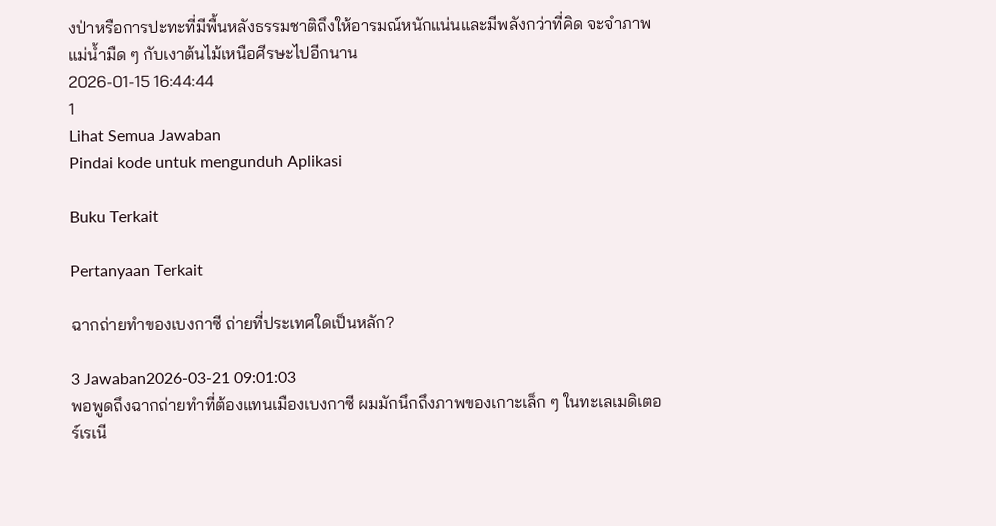งป่าหรือการปะทะที่มีพื้นหลังธรรมชาติถึงให้อารมณ์หนักแน่นและมีพลังกว่าที่คิด จะจำภาพแม่น้ำมืด ๆ กับเงาต้นไม้เหนือศีรษะไปอีกนาน
2026-01-15 16:44:44
1
Lihat Semua Jawaban
Pindai kode untuk mengunduh Aplikasi

Buku Terkait

Pertanyaan Terkait

ฉากถ่ายทำของเบงกาซี ถ่ายที่ประเทศใดเป็นหลัก?

3 Jawaban2026-03-21 09:01:03
พอพูดถึงฉากถ่ายทำที่ต้องแทนเมืองเบงกาซี ผมมักนึกถึงภาพของเกาะเล็ก ๆ ในทะเลเมดิเตอร์เรเนี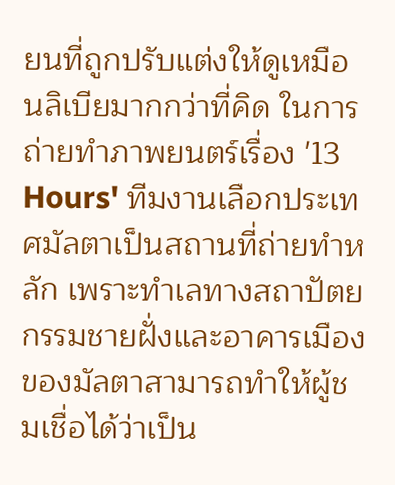ยนที่ถูกปรับแต่งให้ดูเหมือนลิเบียมากกว่าที่คิด ในการถ่ายทำภาพยนตร์เรื่อง '13 Hours' ทีมงานเลือกประเทศมัลตาเป็นสถานที่ถ่ายทำหลัก เพราะทำเลทางสถาปัตยกรรมชายฝั่งและอาคารเมืองของมัลตาสามารถทำให้ผู้ชมเชื่อได้ว่าเป็น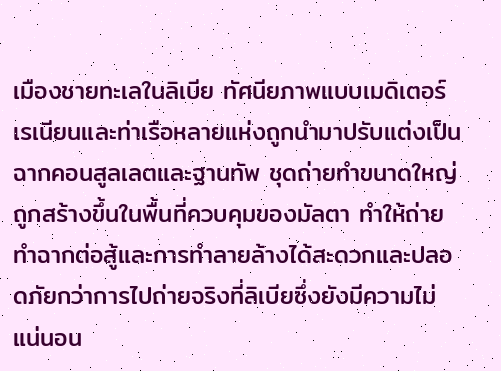เมืองชายทะเลในลิเบีย ทัศนียภาพแบบเมดิเตอร์เรเนียนและท่าเรือหลายแห่งถูกนำมาปรับแต่งเป็นฉากคอนสูลเลตและฐานทัพ ชุดถ่ายทำขนาดใหญ่ถูกสร้างขึ้นในพื้นที่ควบคุมของมัลตา ทำให้ถ่ายทำฉากต่อสู้และการทำลายล้างได้สะดวกและปลอดภัยกว่าการไปถ่ายจริงที่ลิเบียซึ่งยังมีความไม่แน่นอน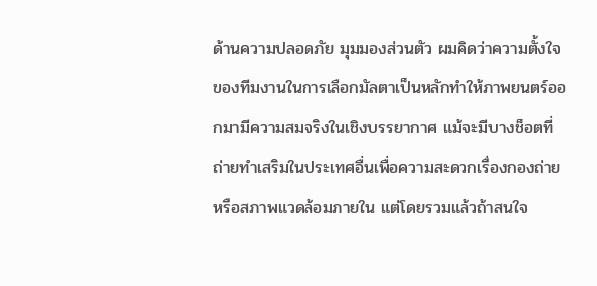ด้านความปลอดภัย มุมมองส่วนตัว ผมคิดว่าความตั้งใจของทีมงานในการเลือกมัลตาเป็นหลักทำให้ภาพยนตร์ออกมามีความสมจริงในเชิงบรรยากาศ แม้จะมีบางช็อตที่ถ่ายทำเสริมในประเทศอื่นเพื่อความสะดวกเรื่องกองถ่ายหรือสภาพแวดล้อมภายใน แต่โดยรวมแล้วถ้าสนใจ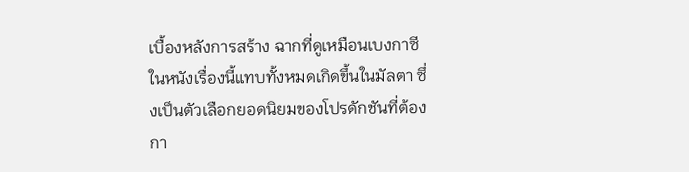เบื้องหลังการสร้าง ฉากที่ดูเหมือนเบงกาซีในหนังเรื่องนี้แทบทั้งหมดเกิดขึ้นในมัลตา ซึ่งเป็นตัวเลือกยอดนิยมของโปรดักชันที่ต้องกา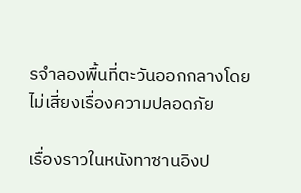รจำลองพื้นที่ตะวันออกกลางโดยไม่เสี่ยงเรื่องความปลอดภัย

เรื่องราวในหนังทาซานอิงป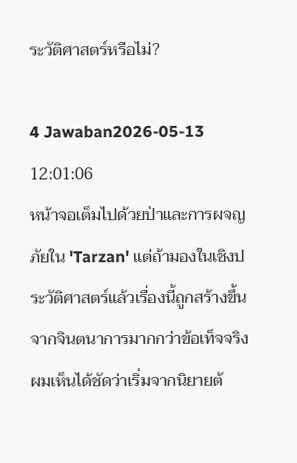ระวัติศาสตร์หรือไม่?

4 Jawaban2026-05-13 12:01:06
หน้าจอเต็มไปด้วยป่าและการผจญภัยใน 'Tarzan' แต่ถ้ามองในเชิงประวัติศาสตร์แล้วเรื่องนี้ถูกสร้างขึ้นจากจินตนาการมากกว่าข้อเท็จจริง ผมเห็นได้ชัดว่าเริ่มจากนิยายต้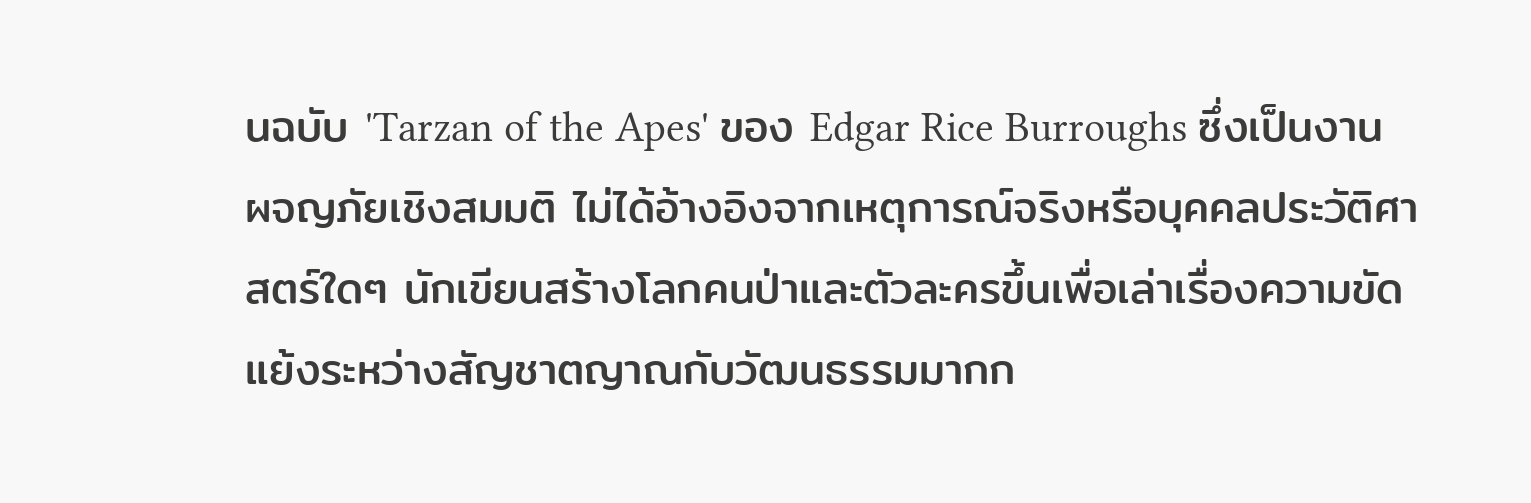นฉบับ 'Tarzan of the Apes' ของ Edgar Rice Burroughs ซึ่งเป็นงานผจญภัยเชิงสมมติ ไม่ได้อ้างอิงจากเหตุการณ์จริงหรือบุคคลประวัติศาสตร์ใดๆ นักเขียนสร้างโลกคนป่าและตัวละครขึ้นเพื่อเล่าเรื่องความขัดแย้งระหว่างสัญชาตญาณกับวัฒนธรรมมากก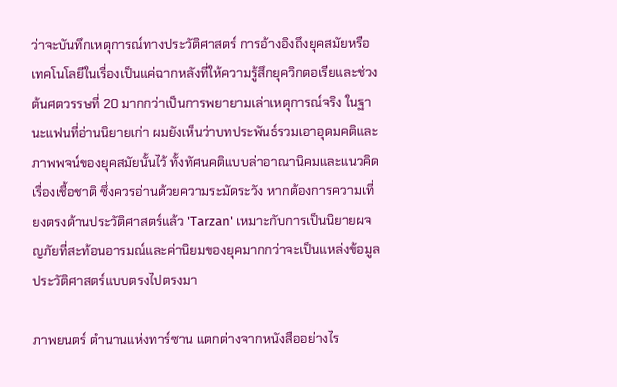ว่าจะบันทึกเหตุการณ์ทางประวัติศาสตร์ การอ้างอิงถึงยุคสมัยหรือเทคโนโลยีในเรื่องเป็นแค่ฉากหลังที่ให้ความรู้สึกยุควิกตอเรียและช่วงต้นศตวรรษที่ 20 มากกว่าเป็นการพยายามเล่าเหตุการณ์จริง ในฐานะแฟนที่อ่านนิยายเก่า ผมยังเห็นว่าบทประพันธ์รวมเอาอุดมคติและภาพพจน์ของยุคสมัยนั้นไว้ ทั้งทัศนคติแบบล่าอาณานิคมและแนวคิดเรื่องเชื้อชาติ ซึ่งควรอ่านด้วยความระมัดระวัง หากต้องการความเที่ยงตรงด้านประวัติศาสตร์แล้ว 'Tarzan' เหมาะกับการเป็นนิยายผจญภัยที่สะท้อนอารมณ์และค่านิยมของยุคมากกว่าจะเป็นแหล่งข้อมูลประวัติศาสตร์แบบตรงไปตรงมา

ภาพยนตร์ ตำนานแห่งทาร์ซาน แตกต่างจากหนังสืออย่างไร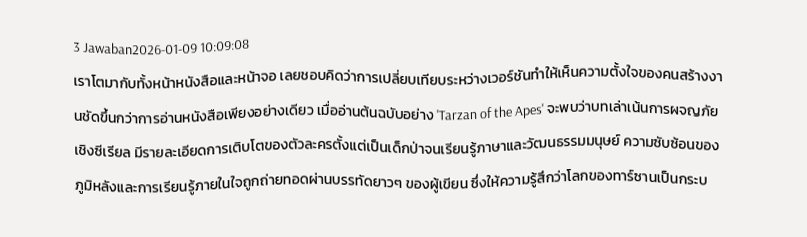3 Jawaban2026-01-09 10:09:08
เราโตมากับทั้งหน้าหนังสือและหน้าจอ เลยชอบคิดว่าการเปลี่ยบเทียบระหว่างเวอร์ชันทำให้เห็นความตั้งใจของคนสร้างงานชัดขึ้นกว่าการอ่านหนังสือเพียงอย่างเดียว เมื่ออ่านต้นฉบับอย่าง 'Tarzan of the Apes' จะพบว่าบทเล่าเน้นการผจญภัยเชิงซีเรียล มีรายละเอียดการเติบโตของตัวละครตั้งแต่เป็นเด็กป่าจนเรียนรู้ภาษาและวัฒนธรรมมนุษย์ ความซับซ้อนของภูมิหลังและการเรียนรู้ภายในใจถูกถ่ายทอดผ่านบรรทัดยาวๆ ของผู้เขียน ซึ่งให้ความรู้สึกว่าโลกของทาร์ซานเป็นกระบ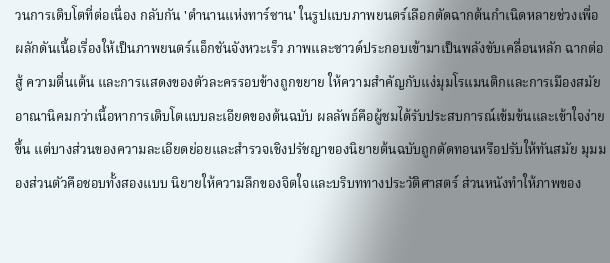วนการเติบโตที่ต่อเนื่อง กลับกัน 'ตำนานแห่งทาร์ซาน' ในรูปแบบภาพยนตร์เลือกตัดฉากต้นกำเนิดหลายช่วงเพื่อผลักดันเนื้อเรื่องให้เป็นภาพยนตร์แอ็กชันจังหวะเร็ว ภาพและซาวด์ประกอบเข้ามาเป็นพลังขับเคลื่อนหลัก ฉากต่อสู้ ความตื่นเต้น และการแสดงของตัวละครรอบข้างถูกขยาย ให้ความสำคัญกับแง่มุมโรแมนติกและการเมืองสมัยอาณานิคมกว่าเนื้อหาการเติบโตแบบละเอียดของต้นฉบับ ผลลัพธ์คือผู้ชมได้รับประสบการณ์เข้มข้นและเข้าใจง่ายขึ้น แต่บางส่วนของความละเอียดย่อยและสำรวจเชิงปรัชญาของนิยายต้นฉบับถูกตัดทอนหรือปรับให้ทันสมัย มุมมองส่วนตัวคือชอบทั้งสองแบบ นิยายให้ความลึกของจิตใจและบริบททางประวัติศาสตร์ ส่วนหนังทำให้ภาพของ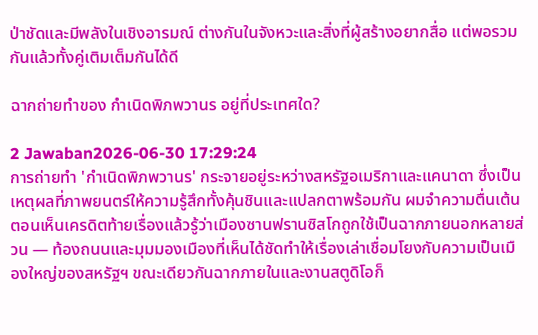ป่าชัดและมีพลังในเชิงอารมณ์ ต่างกันในจังหวะและสิ่งที่ผู้สร้างอยากสื่อ แต่พอรวมกันแล้วทั้งคู่เติมเต็มกันได้ดี

ฉากถ่ายทำของ กำเนิดพิภพวานร อยู่ที่ประเทศใด?

2 Jawaban2026-06-30 17:29:24
การถ่ายทำ 'กำเนิดพิภพวานร' กระจายอยู่ระหว่างสหรัฐอเมริกาและแคนาดา ซึ่งเป็นเหตุผลที่ภาพยนตร์ให้ความรู้สึกทั้งคุ้นชินและแปลกตาพร้อมกัน ผมจำความตื่นเต้นตอนเห็นเครดิตท้ายเรื่องแล้วรู้ว่าเมืองซานฟรานซิสโกถูกใช้เป็นฉากภายนอกหลายส่วน — ท้องถนนและมุมมองเมืองที่เห็นได้ชัดทำให้เรื่องเล่าเชื่อมโยงกับความเป็นเมืองใหญ่ของสหรัฐฯ ขณะเดียวกันฉากภายในและงานสตูดิโอก็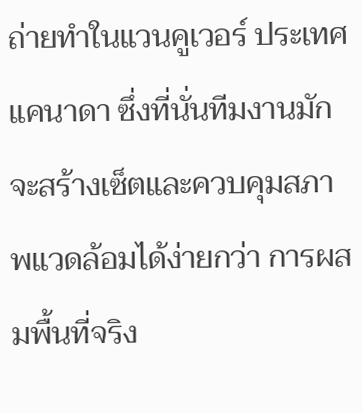ถ่ายทำในแวนคูเวอร์ ประเทศแคนาดา ซึ่งที่นั่นทีมงานมักจะสร้างเซ็ตและควบคุมสภาพแวดล้อมได้ง่ายกว่า การผสมพื้นที่จริง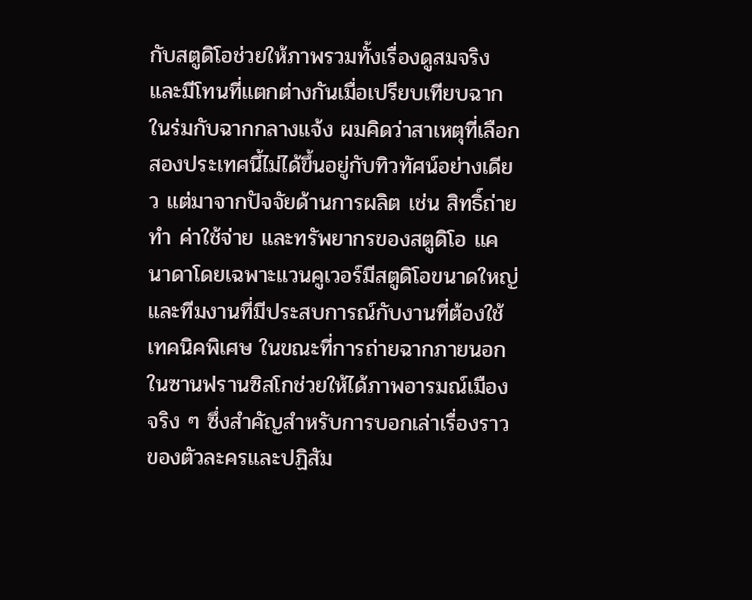กับสตูดิโอช่วยให้ภาพรวมทั้งเรื่องดูสมจริงและมีโทนที่แตกต่างกันเมื่อเปรียบเทียบฉากในร่มกับฉากกลางแจ้ง ผมคิดว่าสาเหตุที่เลือกสองประเทศนี้ไม่ได้ขึ้นอยู่กับทิวทัศน์อย่างเดียว แต่มาจากปัจจัยด้านการผลิต เช่น สิทธิ์ถ่ายทำ ค่าใช้จ่าย และทรัพยากรของสตูดิโอ แคนาดาโดยเฉพาะแวนคูเวอร์มีสตูดิโอขนาดใหญ่และทีมงานที่มีประสบการณ์กับงานที่ต้องใช้เทคนิคพิเศษ ในขณะที่การถ่ายฉากภายนอกในซานฟรานซิสโกช่วยให้ได้ภาพอารมณ์เมืองจริง ๆ ซึ่งสำคัญสำหรับการบอกเล่าเรื่องราวของตัวละครและปฏิสัม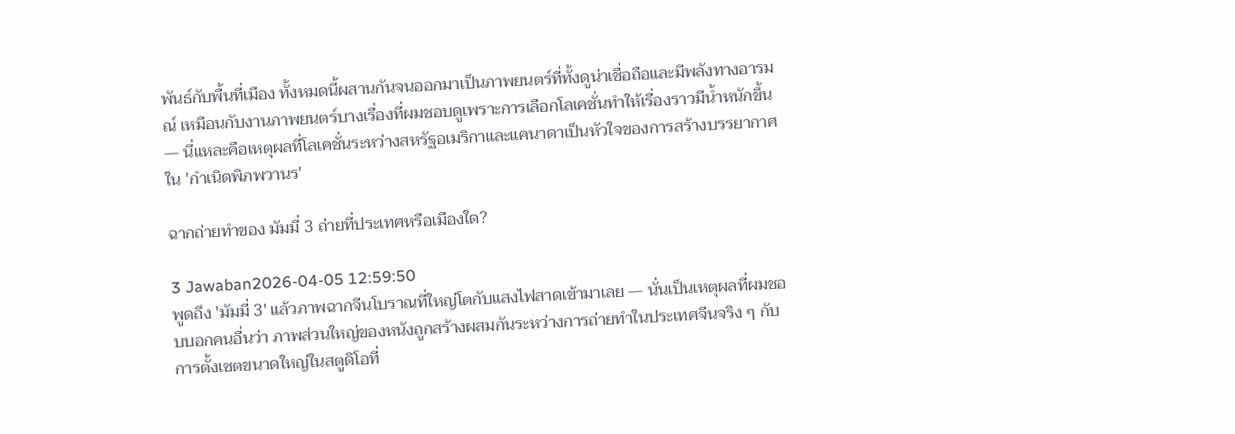พันธ์กับพื้นที่เมือง ทั้งหมดนี้ผสานกันจนออกมาเป็นภาพยนตร์ที่ทั้งดูน่าเชื่อถือและมีพลังทางอารมณ์ เหมือนกับงานภาพยนตร์บางเรื่องที่ผมชอบดูเพราะการเลือกโลเคชั่นทำให้เรื่องราวมีน้ำหนักขึ้น — นี่แหละคือเหตุผลที่โลเคชั่นระหว่างสหรัฐอเมริกาและแคนาดาเป็นหัวใจของการสร้างบรรยากาศใน 'กำเนิดพิภพวานร'

ฉากถ่ายทำของ มัมมี่ 3 ถ่ายที่ประเทศหรือเมืองใด?

3 Jawaban2026-04-05 12:59:50
พูดถึง 'มัมมี่ 3' แล้วภาพฉากจีนโบราณที่ใหญ่โตกับแสงไฟสาดเข้ามาเลย — นั่นเป็นเหตุผลที่ผมชอบบอกคนอื่นว่า ภาพส่วนใหญ่ของหนังถูกสร้างผสมกันระหว่างการถ่ายทำในประเทศจีนจริง ๆ กับการตั้งเซตขนาดใหญ่ในสตูดิโอที่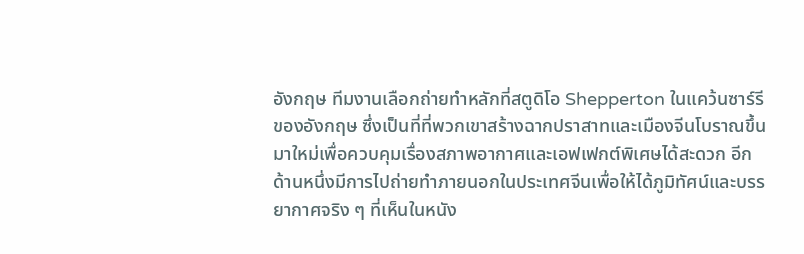อังกฤษ ทีมงานเลือกถ่ายทำหลักที่สตูดิโอ Shepperton ในแคว้นซาร์รีของอังกฤษ ซึ่งเป็นที่ที่พวกเขาสร้างฉากปราสาทและเมืองจีนโบราณขึ้นมาใหม่เพื่อควบคุมเรื่องสภาพอากาศและเอฟเฟกต์พิเศษได้สะดวก อีกด้านหนึ่งมีการไปถ่ายทำภายนอกในประเทศจีนเพื่อให้ได้ภูมิทัศน์และบรรยากาศจริง ๆ ที่เห็นในหนัง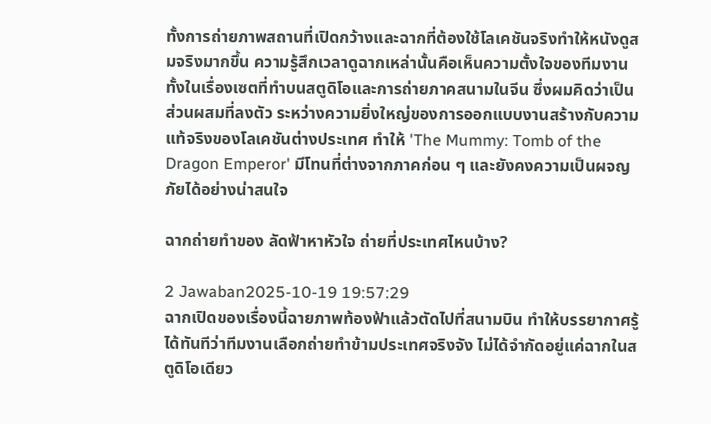ทั้งการถ่ายภาพสถานที่เปิดกว้างและฉากที่ต้องใช้โลเคชันจริงทำให้หนังดูสมจริงมากขึ้น ความรู้สึกเวลาดูฉากเหล่านั้นคือเห็นความตั้งใจของทีมงานทั้งในเรื่องเซตที่ทำบนสตูดิโอและการถ่ายภาคสนามในจีน ซึ่งผมคิดว่าเป็นส่วนผสมที่ลงตัว ระหว่างความยิ่งใหญ่ของการออกแบบงานสร้างกับความแท้จริงของโลเคชันต่างประเทศ ทำให้ 'The Mummy: Tomb of the Dragon Emperor' มีโทนที่ต่างจากภาคก่อน ๆ และยังคงความเป็นผจญภัยได้อย่างน่าสนใจ

ฉากถ่ายทำของ ลัดฟ้าหาหัวใจ ถ่ายที่ประเทศไหนบ้าง?

2 Jawaban2025-10-19 19:57:29
ฉากเปิดของเรื่องนี้ฉายภาพท้องฟ้าแล้วตัดไปที่สนามบิน ทำให้บรรยากาศรู้ได้ทันทีว่าทีมงานเลือกถ่ายทำข้ามประเทศจริงจัง ไม่ได้จำกัดอยู่แค่ฉากในสตูดิโอเดียว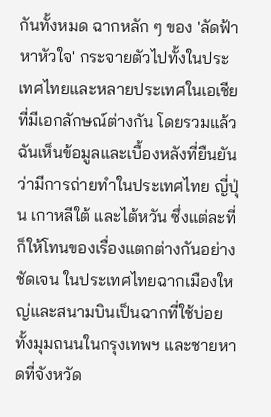กันทั้งหมด ฉากหลัก ๆ ของ 'ลัดฟ้าหาหัวใจ' กระจายตัวไปทั้งในประเทศไทยและหลายประเทศในเอเชียที่มีเอกลักษณ์ต่างกัน โดยรวมแล้วฉันเห็นข้อมูลและเบื้องหลังที่ยืนยันว่ามีการถ่ายทำในประเทศไทย ญี่ปุ่น เกาหลีใต้ และไต้หวัน ซึ่งแต่ละที่ก็ให้โทนของเรื่องแตกต่างกันอย่างชัดเจน ในประเทศไทยฉากเมืองใหญ่และสนามบินเป็นฉากที่ใช้บ่อย ทั้งมุมถนนในกรุงเทพฯ และชายหาดที่จังหวัด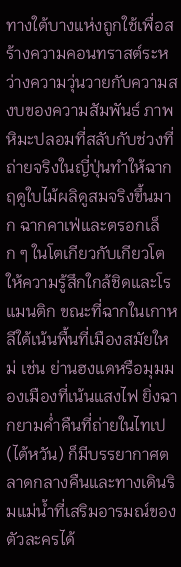ทางใต้บางแห่งถูกใช้เพื่อสร้างความคอนทราสต์ระหว่างความวุ่นวายกับความสงบของความสัมพันธ์ ภาพหิมะปลอมที่สลับกับช่วงที่ถ่ายจริงในญี่ปุ่นทำให้ฉากฤดูใบไม้ผลิดูสมจริงขึ้นมาก ฉากคาเฟ่และตรอกเล็ก ๆ ในโตเกียวกับเกียวโตให้ความรู้สึกใกล้ชิดและโรแมนติก ขณะที่ฉากในเกาหลีใต้เน้นพื้นที่เมืองสมัยใหม่ เช่น ย่านฮงแดหรือมุมมองเมืองที่เน้นแสงไฟ ยิ่งฉากยามค่ำคืนที่ถ่ายในไทเป (ไต้หวัน) ก็มีบรรยากาศตลาดกลางคืนและทางเดินริมแม่น้ำที่เสริมอารมณ์ของตัวละครได้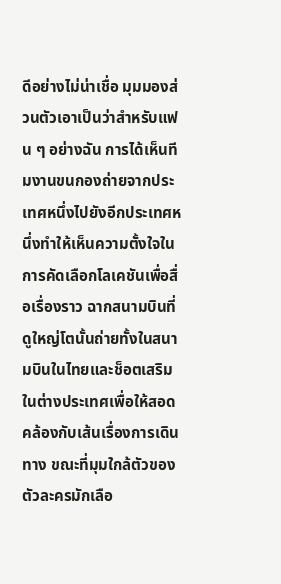ดีอย่างไม่น่าเชื่อ มุมมองส่วนตัวเอาเป็นว่าสำหรับแฟน ๆ อย่างฉัน การได้เห็นทีมงานขนกองถ่ายจากประเทศหนึ่งไปยังอีกประเทศหนึ่งทำให้เห็นความตั้งใจในการคัดเลือกโลเคชันเพื่อสื่อเรื่องราว ฉากสนามบินที่ดูใหญ่โตนั้นถ่ายทั้งในสนามบินในไทยและช็อตเสริมในต่างประเทศเพื่อให้สอดคล้องกับเส้นเรื่องการเดินทาง ขณะที่มุมใกล้ตัวของตัวละครมักเลือ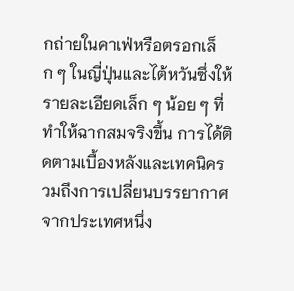กถ่ายในคาเฟ่หรือตรอกเล็ก ๆ ในญี่ปุ่นและไต้หวันซึ่งให้รายละเอียดเล็ก ๆ น้อย ๆ ที่ทำให้ฉากสมจริงขึ้น การได้ติดตามเบื้องหลังและเทคนิครวมถึงการเปลี่ยนบรรยากาศจากประเทศหนึ่ง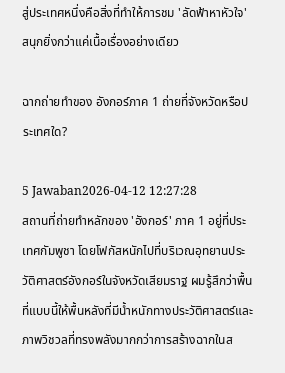สู่ประเทศหนึ่งคือสิ่งที่ทำให้การชม 'ลัดฟ้าหาหัวใจ' สนุกยิ่งกว่าแค่เนื้อเรื่องอย่างเดียว

ฉากถ่ายทำของ อังกอร์ภาค 1 ถ่ายที่จังหวัดหรือประเทศใด?

5 Jawaban2026-04-12 12:27:28
สถานที่ถ่ายทำหลักของ 'อังกอร์' ภาค 1 อยู่ที่ประเทศกัมพูชา โดยโฟกัสหนักไปที่บริเวณอุทยานประวัติศาสตร์อังกอร์ในจังหวัดเสียมราฐ ผมรู้สึกว่าพื้นที่แบบนี้ให้พื้นหลังที่มีน้ำหนักทางประวัติศาสตร์และภาพวิชวลที่ทรงพลังมากกว่าการสร้างฉากในส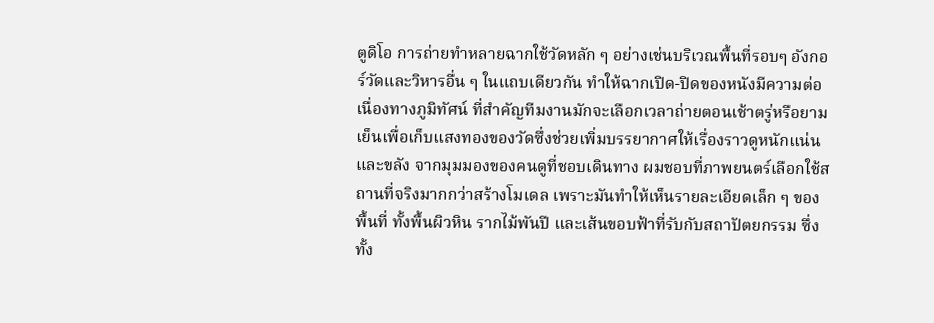ตูดิโอ การถ่ายทำหลายฉากใช้วัดหลัก ๆ อย่างเช่นบริเวณพื้นที่รอบๆ อังกอร์วัดและวิหารอื่น ๆ ในแถบเดียวกัน ทำให้ฉากเปิด-ปิดของหนังมีความต่อเนื่องทางภูมิทัศน์ ที่สำคัญทีมงานมักจะเลือกเวลาถ่ายตอนเช้าตรู่หรือยามเย็นเพื่อเก็บแสงทองของวัดซึ่งช่วยเพิ่มบรรยากาศให้เรื่องราวดูหนักแน่นและขลัง จากมุมมองของคนดูที่ชอบเดินทาง ผมชอบที่ภาพยนตร์เลือกใช้สถานที่จริงมากกว่าสร้างโมเดล เพราะมันทำให้เห็นรายละเอียดเล็ก ๆ ของพื้นที่ ทั้งพื้นผิวหิน รากไม้พันปี และเส้นขอบฟ้าที่รับกับสถาปัตยกรรม ซึ่งทั้ง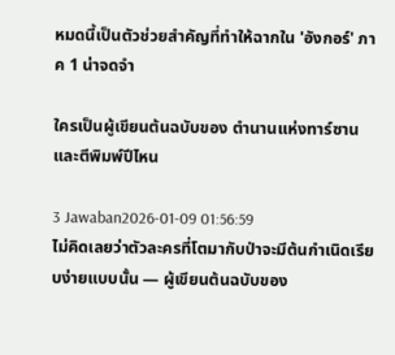หมดนี้เป็นตัวช่วยสำคัญที่ทำให้ฉากใน 'อังกอร์' ภาค 1 น่าจดจำ

ใครเป็นผู้เขียนต้นฉบับของ ตำนานแห่งทาร์ซาน และตีพิมพ์ปีไหน

3 Jawaban2026-01-09 01:56:59
ไม่คิดเลยว่าตัวละครที่โตมากับป่าจะมีต้นกำเนิดเรียบง่ายแบบนั้น — ผู้เขียนต้นฉบับของ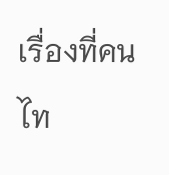เรื่องที่คนไท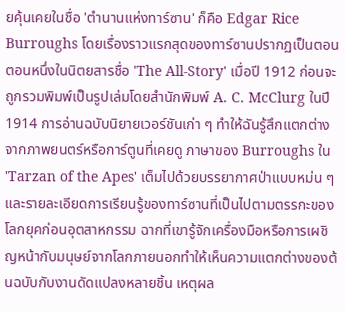ยคุ้นเคยในชื่อ 'ตำนานแห่งทาร์ซาน' ก็คือ Edgar Rice Burroughs โดยเรื่องราวแรกสุดของทาร์ซานปรากฏเป็นตอนตอนหนึ่งในนิตยสารชื่อ 'The All-Story' เมื่อปี 1912 ก่อนจะถูกรวมพิมพ์เป็นรูปเล่มโดยสำนักพิมพ์ A. C. McClurg ในปี 1914 การอ่านฉบับนิยายเวอร์ชันเก่า ๆ ทำให้ฉันรู้สึกแตกต่างจากภาพยนตร์หรือการ์ตูนที่เคยดู ภาษาของ Burroughs ใน 'Tarzan of the Apes' เต็มไปด้วยบรรยากาศป่าแบบหม่น ๆ และรายละเอียดการเรียนรู้ของทาร์ซานที่เป็นไปตามตรรกะของโลกยุคก่อนอุตสาหกรรม ฉากที่เขารู้จักเครื่องมือหรือการเผชิญหน้ากับมนุษย์จากโลกภายนอกทำให้เห็นความแตกต่างของต้นฉบับกับงานดัดแปลงหลายชิ้น เหตุผล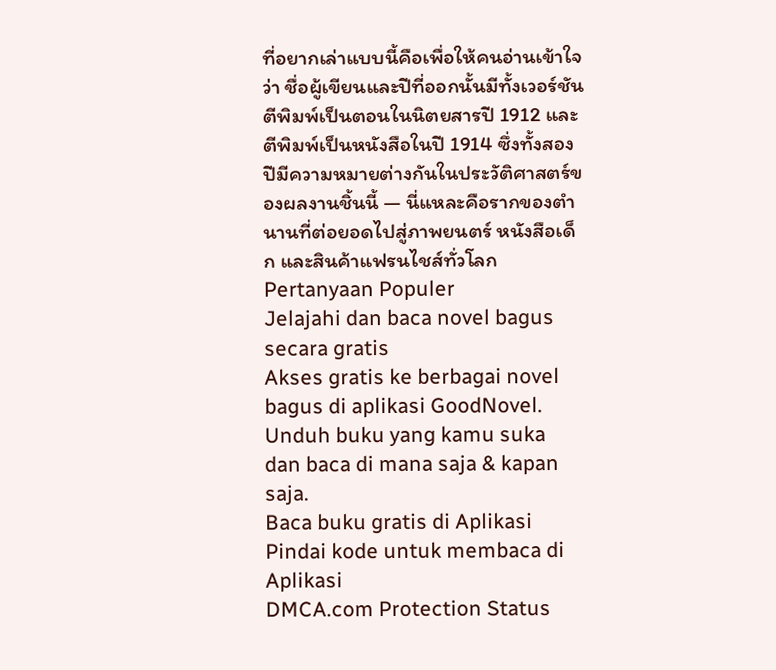ที่อยากเล่าแบบนี้คือเพื่อให้คนอ่านเข้าใจว่า ชื่อผู้เขียนและปีที่ออกนั้นมีทั้งเวอร์ชันตีพิมพ์เป็นตอนในนิตยสารปี 1912 และตีพิมพ์เป็นหนังสือในปี 1914 ซึ่งทั้งสองปีมีความหมายต่างกันในประวัติศาสตร์ของผลงานชิ้นนี้ — นี่แหละคือรากของตำนานที่ต่อยอดไปสู่ภาพยนตร์ หนังสือเด็ก และสินค้าแฟรนไชส์ทั่วโลก
Pertanyaan Populer
Jelajahi dan baca novel bagus secara gratis
Akses gratis ke berbagai novel bagus di aplikasi GoodNovel. Unduh buku yang kamu suka dan baca di mana saja & kapan saja.
Baca buku gratis di Aplikasi
Pindai kode untuk membaca di Aplikasi
DMCA.com Protection Status